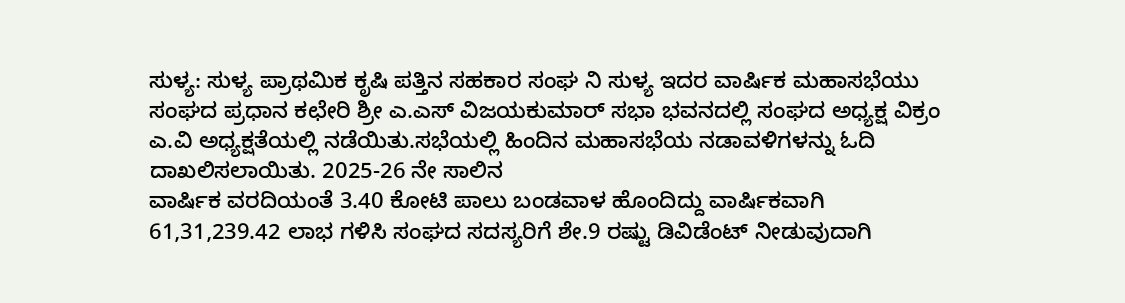ಸುಳ್ಯ: ಸುಳ್ಯ ಪ್ರಾಥಮಿಕ ಕೃಷಿ ಪತ್ತಿನ ಸಹಕಾರ ಸಂಘ ನಿ ಸುಳ್ಯ ಇದರ ವಾರ್ಷಿಕ ಮಹಾಸಭೆಯು ಸಂಘದ ಪ್ರಧಾನ ಕಛೇರಿ ಶ್ರೀ ಎ.ಎಸ್ ವಿಜಯಕುಮಾರ್ ಸಭಾ ಭವನದಲ್ಲಿ ಸಂಘದ ಅಧ್ಯಕ್ಷ ವಿಕ್ರಂ ಎ.ವಿ ಅಧ್ಯಕ್ಷತೆಯಲ್ಲಿ ನಡೆಯಿತು.ಸಭೆಯಲ್ಲಿ ಹಿಂದಿನ ಮಹಾಸಭೆಯ ನಡಾವಳಿಗಳನ್ನು ಓದಿ ದಾಖಲಿಸಲಾಯಿತು. 2025-26 ನೇ ಸಾಲಿನ
ವಾರ್ಷಿಕ ವರದಿಯಂತೆ 3.40 ಕೋಟಿ ಪಾಲು ಬಂಡವಾಳ ಹೊಂದಿದ್ದು ವಾರ್ಷಿಕವಾಗಿ 61,31,239.42 ಲಾಭ ಗಳಿಸಿ ಸಂಘದ ಸದಸ್ಯರಿಗೆ ಶೇ.9 ರಷ್ಟು ಡಿವಿಡೆಂಟ್ ನೀಡುವುದಾಗಿ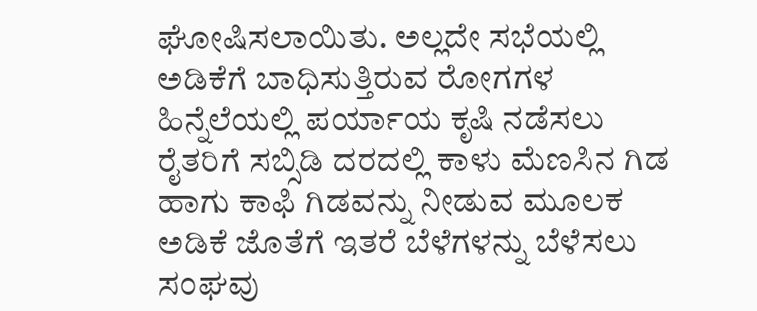ಘೋಷಿಸಲಾಯಿತು. ಅಲ್ಲದೇ ಸಭೆಯಲ್ಲಿ ಅಡಿಕೆಗೆ ಬಾಧಿಸುತ್ತಿರುವ ರೋಗಗಳ ಹಿನ್ನೆಲೆಯಲ್ಲಿ ಪರ್ಯಾಯ ಕೃಷಿ ನಡೆಸಲು ರೈತರಿಗೆ ಸಬ್ಸಿಡಿ ದರದಲ್ಲಿ ಕಾಳು ಮೆಣಸಿನ ಗಿಡ ಹಾಗು ಕಾಫಿ ಗಿಡವನ್ನು ನೀಡುವ ಮೂಲಕ ಅಡಿಕೆ ಜೊತೆಗೆ ಇತರೆ ಬೆಳೆಗಳನ್ನು ಬೆಳೆಸಲು ಸಂಘವು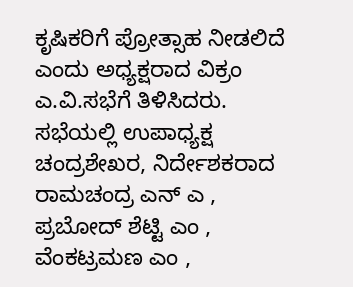ಕೃಷಿಕರಿಗೆ ಪ್ರೋತ್ಸಾಹ ನೀಡಲಿದೆ ಎಂದು ಅಧ್ಯಕ್ಷರಾದ ವಿಕ್ರಂ ಎ.ವಿ.ಸಭೆಗೆ ತಿಳಿಸಿದರು.
ಸಭೆಯಲ್ಲಿ ಉಪಾಧ್ಯಕ್ಷ ಚಂದ್ರಶೇಖರ, ನಿರ್ದೇಶಕರಾದ ರಾಮಚಂದ್ರ ಎನ್ ಎ , ಪ್ರಬೋದ್ ಶೆಟ್ಟಿ ಎಂ , ವೆಂಕಟ್ರಮಣ ಎಂ ,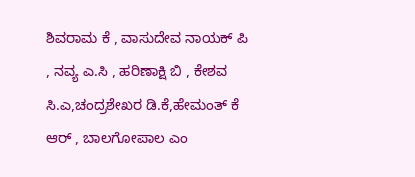ಶಿವರಾಮ ಕೆ , ವಾಸುದೇವ ನಾಯಕ್ ಪಿ , ನವ್ಯ ಎ.ಸಿ , ಹರಿಣಾಕ್ಷಿ ಬಿ , ಕೇಶವ ಸಿ.ಎ,ಚಂದ್ರಶೇಖರ ಡಿ.ಕೆ,ಹೇಮಂತ್ ಕೆ ಆರ್ , ಬಾಲಗೋಪಾಲ ಎಂ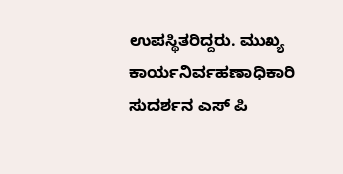ಉಪಸ್ಥಿತರಿದ್ದರು. ಮುಖ್ಯ ಕಾರ್ಯನಿರ್ವಹಣಾಧಿಕಾರಿ ಸುದರ್ಶನ ಎಸ್ ಪಿ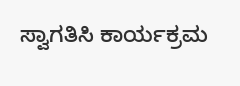ಸ್ವಾಗತಿಸಿ ಕಾರ್ಯಕ್ರಮ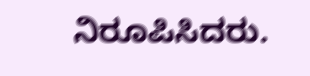ನಿರೂಪಿಸಿದರು.